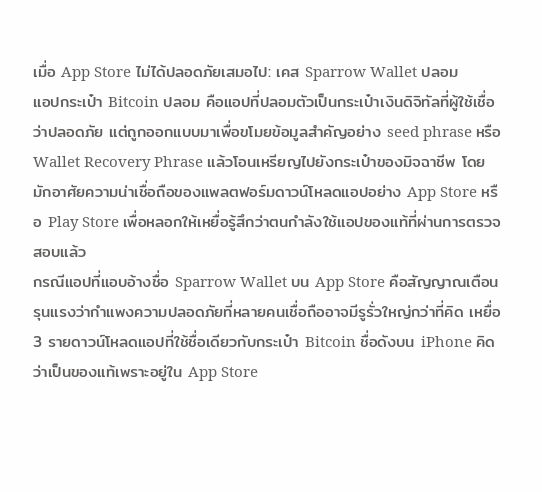เมื่อ App Store ไม่ได้ปลอดภัยเสมอไป: เคส Sparrow Wallet ปลอม
แอปกระเป๋า Bitcoin ปลอม คือแอปที่ปลอมตัวเป็นกระเป๋าเงินดิจิทัลที่ผู้ใช้เชื่อว่าปลอดภัย แต่ถูกออกแบบมาเพื่อขโมยข้อมูลสำคัญอย่าง seed phrase หรือ Wallet Recovery Phrase แล้วโอนเหรียญไปยังกระเป๋าของมิจฉาชีพ โดยมักอาศัยความน่าเชื่อถือของแพลตฟอร์มดาวน์โหลดแอปอย่าง App Store หรือ Play Store เพื่อหลอกให้เหยื่อรู้สึกว่าตนกำลังใช้แอปของแท้ที่ผ่านการตรวจสอบแล้ว
กรณีแอปที่แอบอ้างชื่อ Sparrow Wallet บน App Store คือสัญญาณเตือนรุนแรงว่ากำแพงความปลอดภัยที่หลายคนเชื่อถืออาจมีรูรั่วใหญ่กว่าที่คิด เหยื่อ 3 รายดาวน์โหลดแอปที่ใช้ชื่อเดียวกับกระเป๋า Bitcoin ชื่อดังบน iPhone คิดว่าเป็นของแท้เพราะอยู่ใน App Store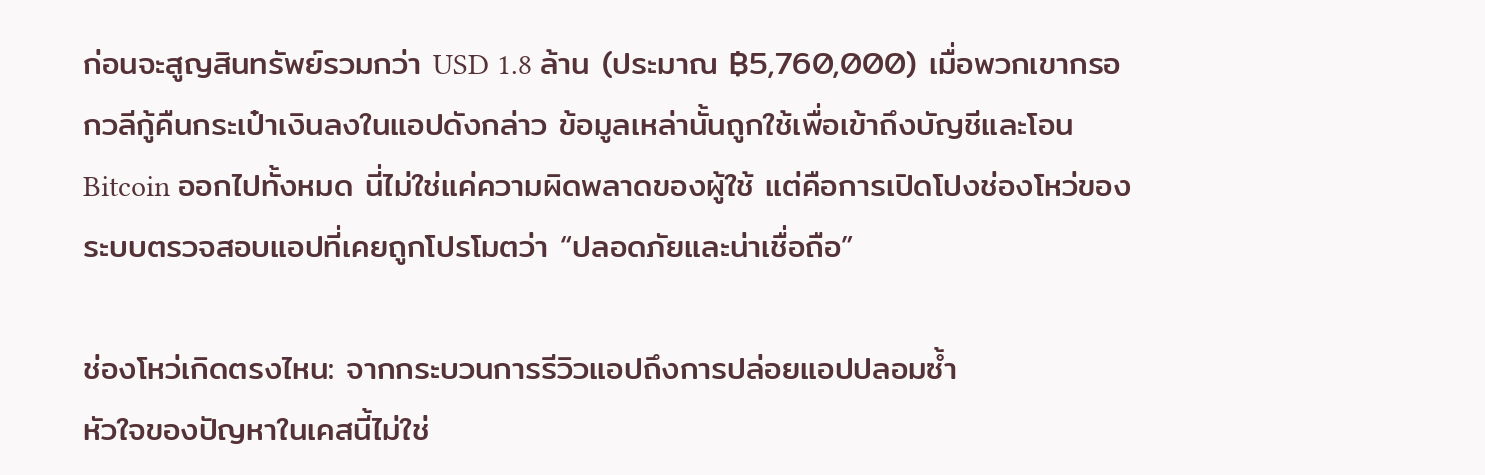ก่อนจะสูญสินทรัพย์รวมกว่า USD 1.8 ล้าน (ประมาณ ฿5,760,000) เมื่อพวกเขากรอกวลีกู้คืนกระเป๋าเงินลงในแอปดังกล่าว ข้อมูลเหล่านั้นถูกใช้เพื่อเข้าถึงบัญชีและโอน Bitcoin ออกไปทั้งหมด นี่ไม่ใช่แค่ความผิดพลาดของผู้ใช้ แต่คือการเปิดโปงช่องโหว่ของระบบตรวจสอบแอปที่เคยถูกโปรโมตว่า “ปลอดภัยและน่าเชื่อถือ”

ช่องโหว่เกิดตรงไหน: จากกระบวนการรีวิวแอปถึงการปล่อยแอปปลอมซ้ำ
หัวใจของปัญหาในเคสนี้ไม่ใช่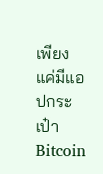เพียงแค่มีแอปกระเป๋า Bitcoin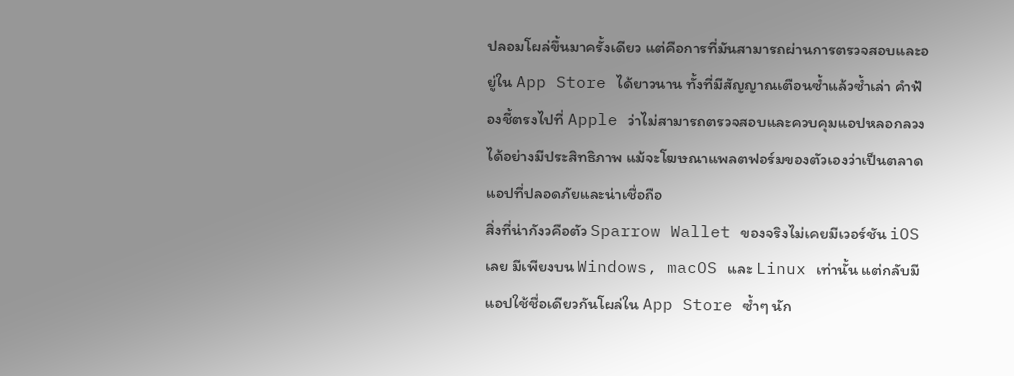ปลอมโผล่ขึ้นมาครั้งเดียว แต่คือการที่มันสามารถผ่านการตรวจสอบและอยู่ใน App Store ได้ยาวนาน ทั้งที่มีสัญญาณเตือนซ้ำแล้วซ้ำเล่า คำฟ้องชี้ตรงไปที่ Apple ว่าไม่สามารถตรวจสอบและควบคุมแอปหลอกลวงได้อย่างมีประสิทธิภาพ แม้จะโฆษณาแพลตฟอร์มของตัวเองว่าเป็นตลาดแอปที่ปลอดภัยและน่าเชื่อถือ
สิ่งที่น่ากังวคือตัว Sparrow Wallet ของจริงไม่เคยมีเวอร์ชัน iOS เลย มีเพียงบน Windows, macOS และ Linux เท่านั้น แต่กลับมีแอปใช้ชื่อเดียวกันโผล่ใน App Store ซ้ำๆ นัก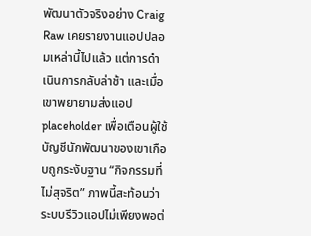พัฒนาตัวจริงอย่าง Craig Raw เคยรายงานแอปปลอมเหล่านี้ไปแล้ว แต่การดำเนินการกลับล่าช้า และเมื่อเขาพยายามส่งแอป placeholder เพื่อเตือนผู้ใช้ บัญชีนักพัฒนาของเขาเกือบถูกระงับฐาน “กิจกรรมที่ไม่สุจริต” ภาพนี้สะท้อนว่าระบบรีวิวแอปไม่เพียงพอต่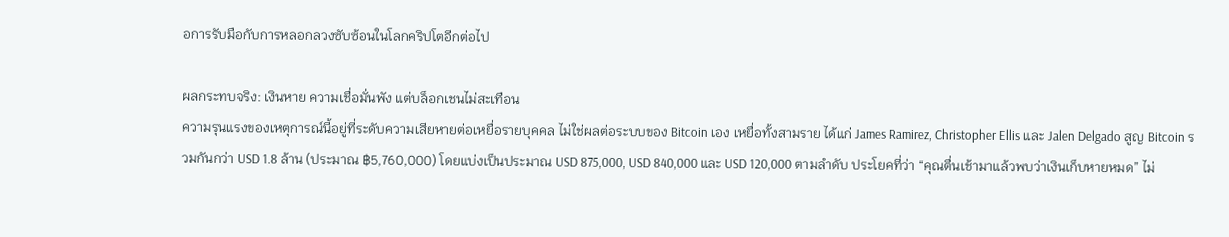อการรับมือกับการหลอกลวงซับซ้อนในโลกคริปโตอีกต่อไป

ผลกระทบจริง: เงินหาย ความเชื่อมั่นพัง แต่บล็อกเชนไม่สะเทือน
ความรุนแรงของเหตุการณ์นี้อยู่ที่ระดับความเสียหายต่อเหยื่อรายบุคคล ไม่ใช่ผลต่อระบบของ Bitcoin เอง เหยื่อทั้งสามราย ได้แก่ James Ramirez, Christopher Ellis และ Jalen Delgado สูญ Bitcoin รวมกันกว่า USD 1.8 ล้าน (ประมาณ ฿5,760,000) โดยแบ่งเป็นประมาณ USD 875,000, USD 840,000 และ USD 120,000 ตามลำดับ ประโยคที่ว่า “คุณตื่นเช้ามาแล้วพบว่าเงินเก็บหายหมด” ไม่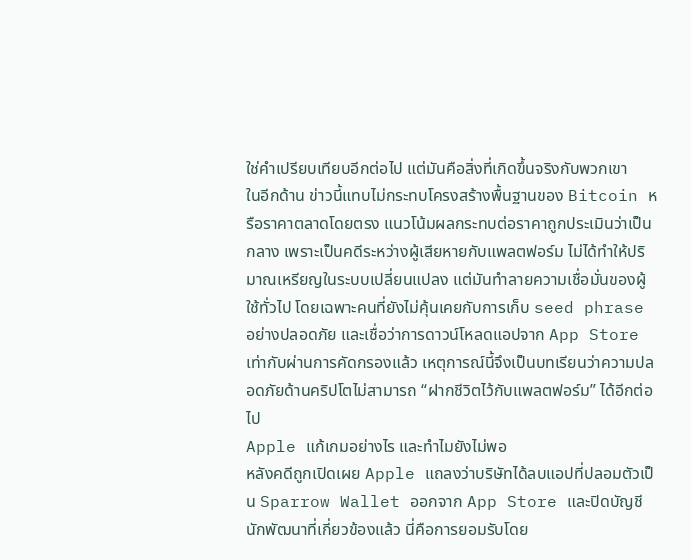ใช่คำเปรียบเทียบอีกต่อไป แต่มันคือสิ่งที่เกิดขึ้นจริงกับพวกเขา
ในอีกด้าน ข่าวนี้แทบไม่กระทบโครงสร้างพื้นฐานของ Bitcoin หรือราคาตลาดโดยตรง แนวโน้มผลกระทบต่อราคาถูกประเมินว่าเป็นกลาง เพราะเป็นคดีระหว่างผู้เสียหายกับแพลตฟอร์ม ไม่ได้ทำให้ปริมาณเหรียญในระบบเปลี่ยนแปลง แต่มันทำลายความเชื่อมั่นของผู้ใช้ทั่วไป โดยเฉพาะคนที่ยังไม่คุ้นเคยกับการเก็บ seed phrase อย่างปลอดภัย และเชื่อว่าการดาวน์โหลดแอปจาก App Store เท่ากับผ่านการคัดกรองแล้ว เหตุการณ์นี้จึงเป็นบทเรียนว่าความปลอดภัยด้านคริปโตไม่สามารถ “ฝากชีวิตไว้กับแพลตฟอร์ม” ได้อีกต่อไป
Apple แก้เกมอย่างไร และทำไมยังไม่พอ
หลังคดีถูกเปิดเผย Apple แถลงว่าบริษัทได้ลบแอปที่ปลอมตัวเป็น Sparrow Wallet ออกจาก App Store และปิดบัญชีนักพัฒนาที่เกี่ยวข้องแล้ว นี่คือการยอมรับโดย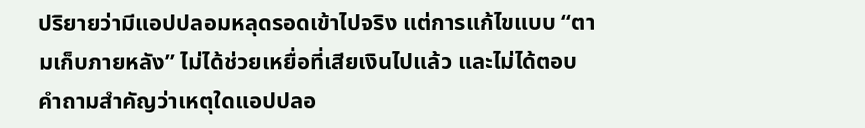ปริยายว่ามีแอปปลอมหลุดรอดเข้าไปจริง แต่การแก้ไขแบบ “ตามเก็บภายหลัง” ไม่ได้ช่วยเหยื่อที่เสียเงินไปแล้ว และไม่ได้ตอบคำถามสำคัญว่าเหตุใดแอปปลอ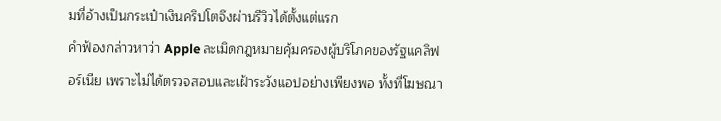มที่อ้างเป็นกระเป๋าเงินคริปโตจึงผ่านรีวิวได้ตั้งแต่แรก
คำฟ้องกล่าวหาว่า Apple ละเมิดกฎหมายคุ้มครองผู้บริโภคของรัฐแคลิฟอร์เนีย เพราะไม่ได้ตรวจสอบและเฝ้าระวังแอปอย่างเพียงพอ ทั้งที่โฆษณา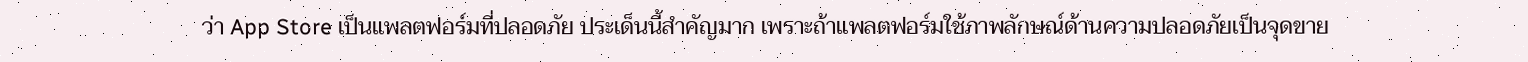ว่า App Store เป็นแพลตฟอร์มที่ปลอดภัย ประเด็นนี้สำคัญมาก เพราะถ้าแพลตฟอร์มใช้ภาพลักษณ์ด้านความปลอดภัยเป็นจุดขาย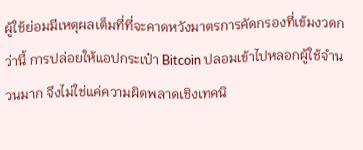ผู้ใช้ย่อมมีเหตุผลเต็มที่ที่จะคาดหวังมาตรการคัดกรองที่เข้มงวดกว่านี้ การปล่อยให้แอปกระเป๋า Bitcoin ปลอมเข้าไปหลอกผู้ใช้จำนวนมาก จึงไม่ใช่แค่ความผิดพลาดเชิงเทคนิ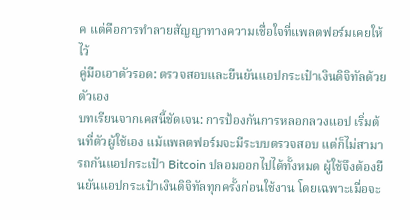ค แต่คือการทำลายสัญญาทางความเชื่อใจที่แพลตฟอร์มเคยให้ไว้
คู่มือเอาตัวรอด: ตรวจสอบและยืนยันแอปกระเป๋าเงินดิจิทัลด้วยตัวเอง
บทเรียนจากเคสนี้ชัดเจน: การป้องกันการหลอกลวงแอป เริ่มต้นที่ตัวผู้ใช้เอง แม้แพลตฟอร์มจะมีระบบตรวจสอบ แต่ก็ไม่สามารถกันแอปกระเป๋า Bitcoin ปลอมออกไปได้ทั้งหมด ผู้ใช้จึงต้องยืนยันแอปกระเป๋าเงินดิจิทัลทุกครั้งก่อนใช้งาน โดยเฉพาะเมื่อจะ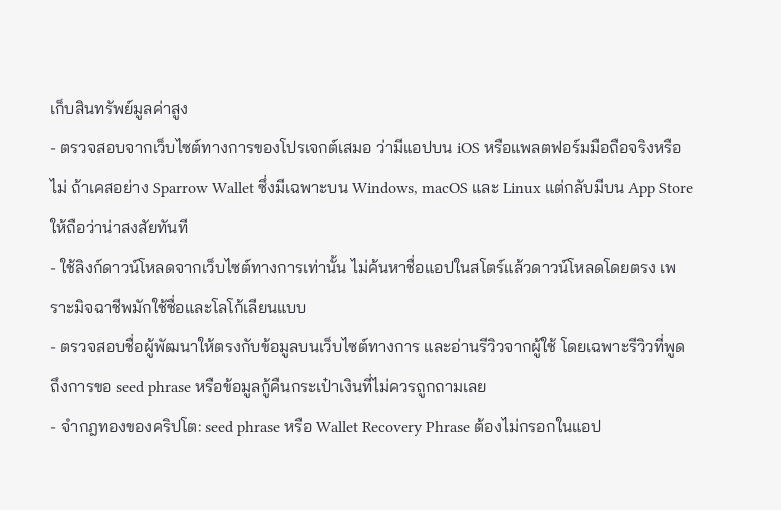เก็บสินทรัพย์มูลค่าสูง
- ตรวจสอบจากเว็บไซต์ทางการของโปรเจกต์เสมอ ว่ามีแอปบน iOS หรือแพลตฟอร์มมือถือจริงหรือไม่ ถ้าเคสอย่าง Sparrow Wallet ซึ่งมีเฉพาะบน Windows, macOS และ Linux แต่กลับมีบน App Store ให้ถือว่าน่าสงสัยทันที
- ใช้ลิงก์ดาวน์โหลดจากเว็บไซต์ทางการเท่านั้น ไม่ค้นหาชื่อแอปในสโตร์แล้วดาวน์โหลดโดยตรง เพราะมิจฉาชีพมักใช้ชื่อและโลโก้เลียนแบบ
- ตรวจสอบชื่อผู้พัฒนาให้ตรงกับข้อมูลบนเว็บไซต์ทางการ และอ่านรีวิวจากผู้ใช้ โดยเฉพาะรีวิวที่พูดถึงการขอ seed phrase หรือข้อมูลกู้คืนกระเป๋าเงินที่ไม่ควรถูกถามเลย
- จำกฎทองของคริปโต: seed phrase หรือ Wallet Recovery Phrase ต้องไม่กรอกในแอป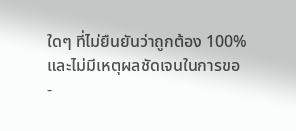ใดๆ ที่ไม่ยืนยันว่าถูกต้อง 100% และไม่มีเหตุผลชัดเจนในการขอ
-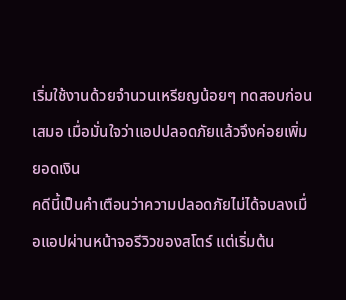เริ่มใช้งานด้วยจำนวนเหรียญน้อยๆ ทดสอบก่อนเสมอ เมื่อมั่นใจว่าแอปปลอดภัยแล้วจึงค่อยเพิ่มยอดเงิน
คดีนี้เป็นคำเตือนว่าความปลอดภัยไม่ได้จบลงเมื่อแอปผ่านหน้าจอรีวิวของสโตร์ แต่เริ่มต้น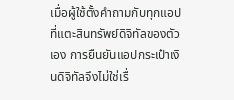เมื่อผู้ใช้ตั้งคำถามกับทุกแอปที่แตะสินทรัพย์ดิจิทัลของตัวเอง การยืนยันแอปกระเป๋าเงินดิจิทัลจึงไม่ใช่เรื่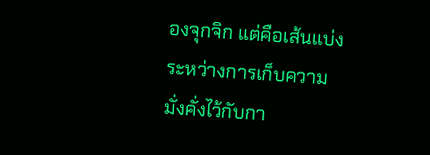องจุกจิก แต่คือเส้นแบ่งระหว่างการเก็บความมั่งคั่งไว้กับกา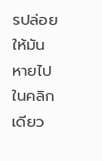รปล่อยให้มันหายไปในคลิกเดียว